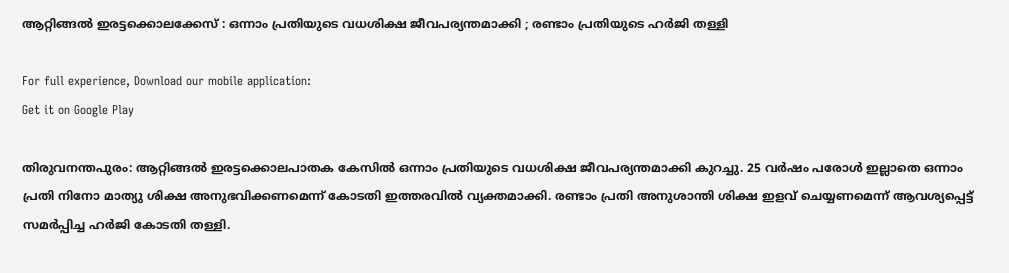ആറ്റിങ്ങൽ ഇരട്ടക്കൊലക്കേസ് : ഒന്നാം പ്രതിയുടെ വധശിക്ഷ ജീവപര്യന്തമാക്കി ; രണ്ടാം പ്രതിയുടെ ഹര്‍ജി തള്ളി

For full experience, Download our mobile application:
Get it on Google Play

തിരുവനന്തപുരം: ആറ്റിങ്ങൽ ഇരട്ടക്കൊലപാതക കേസിൽ ഒന്നാം പ്രതിയുടെ വധശിക്ഷ ജീവപര്യന്തമാക്കി കുറച്ചു. 25 വർഷം പരോൾ ഇല്ലാതെ ഒന്നാം പ്രതി നിനോ മാത്യു ശിക്ഷ അനുഭവിക്കണമെന്ന് കോടതി ഇത്തരവിൽ വ്യക്തമാക്കി. രണ്ടാം പ്രതി അനുശാന്തി ശിക്ഷ ഇളവ് ചെയ്യണമെന്ന് ആവശ്യപ്പെട്ട് സമ‍ര്‍പ്പിച്ച ഹര്‍ജി കോടതി തള്ളി.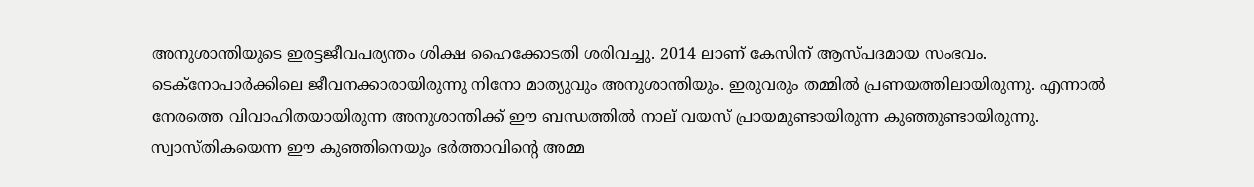അനുശാന്തിയുടെ ഇരട്ടജീവപര്യന്തം ശിക്ഷ ഹൈക്കോടതി ശരിവച്ചു. 2014 ലാണ് കേസിന് ആസ്പദമായ സംഭവം. ടെക്നോപാർക്കിലെ ജീവനക്കാരായിരുന്നു നിനോ മാത്യുവും അനുശാന്തിയും. ഇരുവരും തമ്മിൽ പ്രണയത്തിലായിരുന്നു. എന്നാൽ നേരത്തെ വിവാഹിതയായിരുന്ന അനുശാന്തിക്ക് ഈ ബന്ധത്തിൽ നാല് വയസ് പ്രായമുണ്ടായിരുന്ന കുഞ്ഞുണ്ടായിരുന്നു. സ്വാസ്തികയെന്ന ഈ കുഞ്ഞിനെയും ഭര്‍ത്താവിന്റെ അമ്മ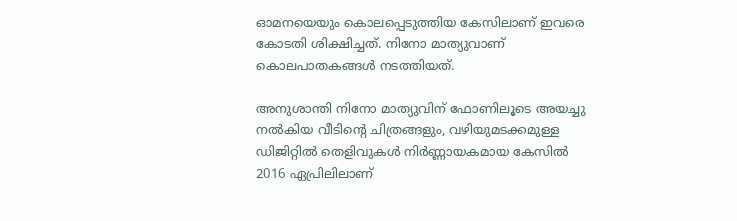ഓമനയെയും കൊലപ്പെടുത്തിയ കേസിലാണ് ഇവരെ കോടതി ശിക്ഷിച്ചത്. നിനോ മാത്യുവാണ് കൊലപാതകങ്ങൾ നടത്തിയത്.

അനുശാന്തി നിനോ മാത്യുവിന് ഫോണിലൂടെ അയച്ചു നൽകിയ വീടിന്റെ ചിത്രങ്ങളും, വഴിയുമടക്കമുള്ള ഡിജിറ്റിൽ തെളിവുകൾ നിർണ്ണായകമായ കേസിൽ 2016 ഏപ്രിലിലാണ്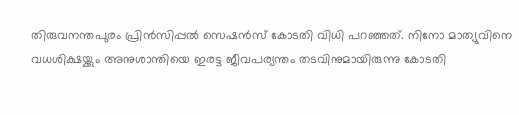തിരുവനന്തപുരം പ്രിന്‍സിപ്പല്‍ സെഷന്‍സ് കോടതി വിധി പറഞ്ഞത്. നിനോ മാത്യുവിനെ വധശിക്ഷയ്ക്കും അനുശാന്തിയെ ഇരട്ട ജീവപര്യന്തം തടവിനുമായിരുന്നു കോടതി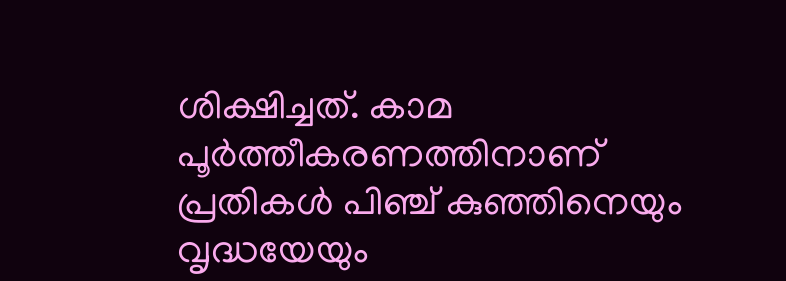ശിക്ഷിച്ചത്. കാമ പൂര്‍ത്തീകരണത്തിനാണ് പ്രതികള്‍ പിഞ്ച് കുഞ്ഞിനെയും വൃദ്ധയേയും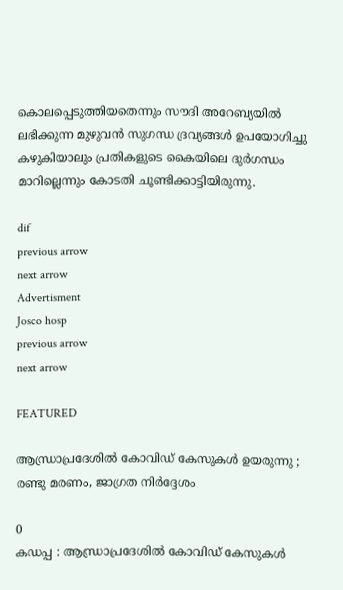കൊലപ്പെടുത്തിയതെന്നും സൗദി അറേബ്യയില്‍ ലഭിക്കുന്ന മുഴുവന്‍ സുഗന്ധ ദ്രവ്യങ്ങള്‍ ഉപയോഗിച്ചു കഴുകിയാലും പ്രതികളുടെ കൈയിലെ ദുര്‍ഗന്ധം മാറില്ലെന്നും കോടതി ചൂണ്ടിക്കാട്ടിയിരുന്നു.

dif
previous arrow
next arrow
Advertisment
Josco hosp
previous arrow
next arrow

FEATURED

ആന്ധ്രാപ്രദേശിൽ കോവിഡ് കേസുകൾ ഉയരുന്നു ; രണ്ടു മരണം, ജാഗ്രത നിർദ്ദേശം

0
കഡപ്പ : ആന്ധ്രാപ്രദേശിൽ കോവിഡ് കേസുകൾ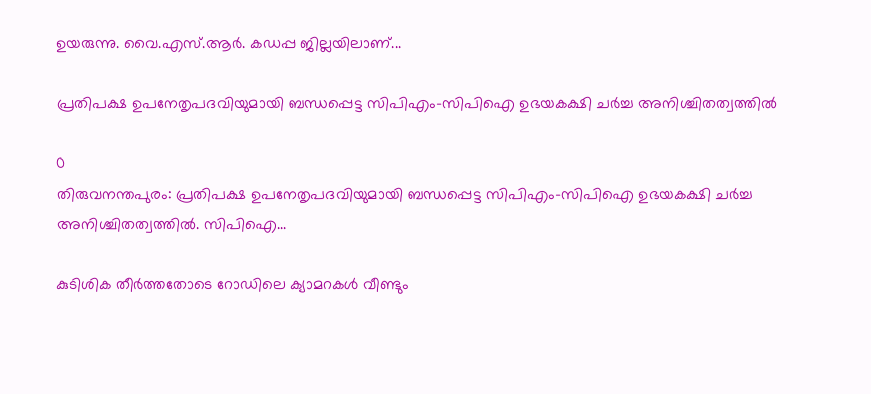ഉയരുന്നു. വൈ.എസ്.ആർ. കഡപ്പ ജില്ലയിലാണ്...

പ്രതിപക്ഷ ഉപനേതൃപദവിയുമായി ബന്ധപ്പെട്ട സിപിഎം-സിപിഐ ഉഭയകക്ഷി ചർച്ച അനിശ്ചിതത്വത്തിൽ

0
തിരുവനന്തപുരം: പ്രതിപക്ഷ ഉപനേതൃപദവിയുമായി ബന്ധപ്പെട്ട സിപിഎം-സിപിഐ ഉഭയകക്ഷി ചർച്ച അനിശ്ചിതത്വത്തിൽ. സിപിഐ...

കുടിശിക തീർത്തതോടെ റോഡിലെ ക്യാമറകൾ വീണ്ടും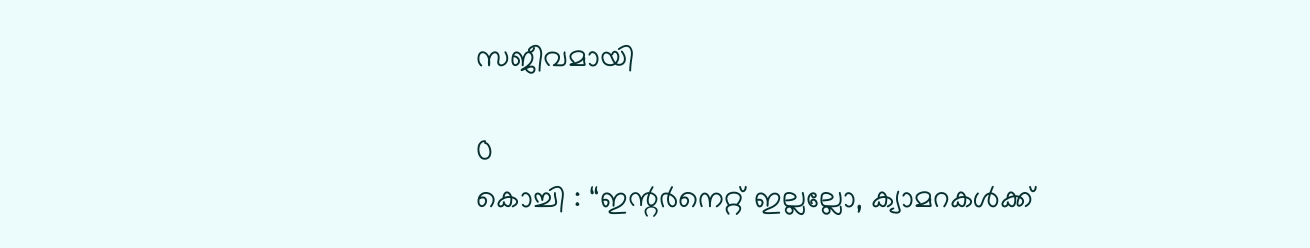സജീവമായി

0
കൊച്ചി : “ഇന്റർനെറ്റ് ഇല്ലല്ലോ, ക്യാമറകൾക്ക്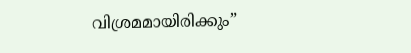വിശ്രമമായിരിക്കും”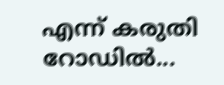എന്ന് കരുതി റോഡിൽ...